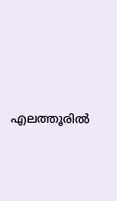എലത്തൂരിൽ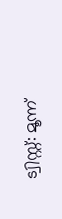ട്വിസ്റ്റ്: മൂന്ന്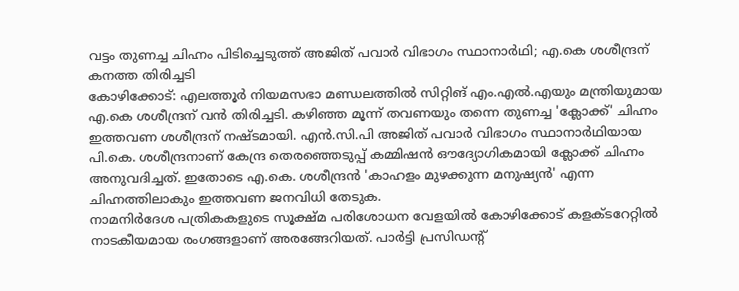വട്ടം തുണച്ച ചിഹ്നം പിടിച്ചെടുത്ത് അജിത് പവാർ വിഭാഗം സ്ഥാനാർഥി; എ.കെ ശശീന്ദ്രന് കനത്ത തിരിച്ചടി
കോഴിക്കോട്: എലത്തൂർ നിയമസഭാ മണ്ഡലത്തിൽ സിറ്റിങ് എം.എൽ.എയും മന്ത്രിയുമായ എ.കെ ശശീന്ദ്രന് വൻ തിരിച്ചടി. കഴിഞ്ഞ മൂന്ന് തവണയും തന്നെ തുണച്ച 'ക്ലോക്ക്' ചിഹ്നം ഇത്തവണ ശശീന്ദ്രന് നഷ്ടമായി. എൻ.സി.പി അജിത് പവാർ വിഭാഗം സ്ഥാനാർഥിയായ പി.കെ. ശശീന്ദ്രനാണ് കേന്ദ്ര തെരഞ്ഞെടുപ്പ് കമ്മിഷൻ ഔദ്യോഗികമായി ക്ലോക്ക് ചിഹ്നം അനുവദിച്ചത്. ഇതോടെ എ.കെ. ശശീന്ദ്രൻ 'കാഹളം മുഴക്കുന്ന മനുഷ്യൻ' എന്ന ചിഹ്നത്തിലാകും ഇത്തവണ ജനവിധി തേടുക.
നാമനിർദേശ പത്രികകളുടെ സൂക്ഷ്മ പരിശോധന വേളയിൽ കോഴിക്കോട് കളക്ടറേറ്റിൽ നാടകീയമായ രംഗങ്ങളാണ് അരങ്ങേറിയത്. പാർട്ടി പ്രസിഡന്റ്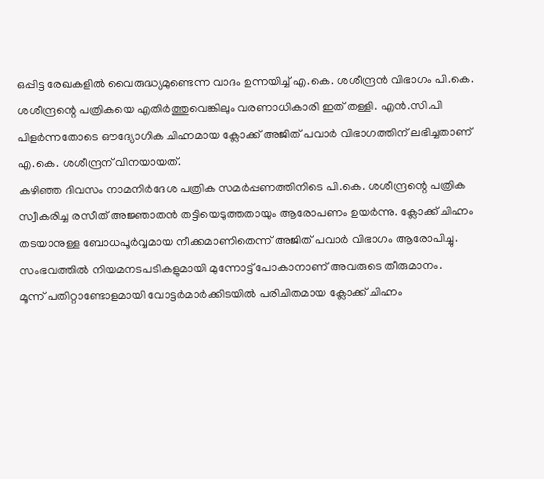ഒപ്പിട്ട രേഖകളിൽ വൈരുദ്ധ്യമുണ്ടെന്ന വാദം ഉന്നയിച്ച് എ.കെ. ശശീന്ദ്രൻ വിഭാഗം പി.കെ. ശശീന്ദ്രന്റെ പത്രികയെ എതിർത്തുവെങ്കിലും വരണാധികാരി ഇത് തള്ളി. എൻ.സി.പി പിളർന്നതോടെ ഔദ്യോഗിക ചിഹ്നമായ ക്ലോക്ക് അജിത് പവാർ വിഭാഗത്തിന് ലഭിച്ചതാണ് എ.കെ. ശശീന്ദ്രന് വിനയായത്.
കഴിഞ്ഞ ദിവസം നാമനിർദേശ പത്രിക സമർപ്പണത്തിനിടെ പി.കെ. ശശീന്ദ്രന്റെ പത്രിക സ്വീകരിച്ച രസീത് അജ്ഞാതൻ തട്ടിയെടുത്തതായും ആരോപണം ഉയർന്നു. ക്ലോക്ക് ചിഹ്നം തടയാനുള്ള ബോധപൂർവ്വമായ നീക്കമാണിതെന്ന് അജിത് പവാർ വിഭാഗം ആരോപിച്ചു. സംഭവത്തിൽ നിയമനടപടികളുമായി മുന്നോട്ട് പോകാനാണ് അവരുടെ തീരുമാനം.
മൂന്ന് പതിറ്റാണ്ടോളമായി വോട്ടർമാർക്കിടയിൽ പരിചിതമായ ക്ലോക്ക് ചിഹ്നം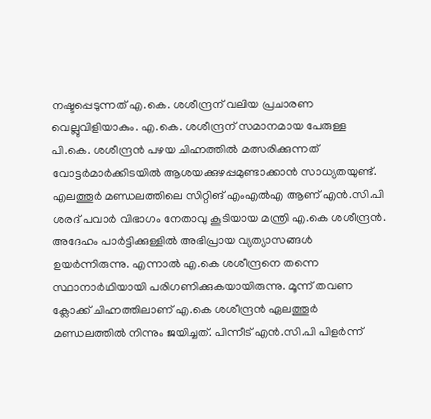നഷ്ടപ്പെടുന്നത് എ.കെ. ശശീന്ദ്രന് വലിയ പ്രചാരണ വെല്ലുവിളിയാകും. എ.കെ. ശശീന്ദ്രന് സമാനമായ പേരുള്ള പി.കെ. ശശീന്ദ്രൻ പഴയ ചിഹ്നത്തിൽ മത്സരിക്കുന്നത് വോട്ടർമാർക്കിടയിൽ ആശയക്കുഴപ്പമുണ്ടാക്കാൻ സാധ്യതയുണ്ട്.
എലത്തൂർ മണ്ഡലത്തിലെ സിറ്റിങ് എംഎൽഎ ആണ് എൻ.സി.പി ശരദ് പവാർ വിഭാഗം നേതാവു കൂടിയായ മന്ത്രി എ.കെ ശശീന്ദ്രൻ. അദേഹം പാർട്ടിക്കുള്ളിൽ അഭിപ്രായ വ്യത്യാസങ്ങൾ ഉയർന്നിരുന്നു. എന്നാൽ എ.കെ ശശീന്ദ്രനെ തന്നെ സ്ഥാനാർഥിയായി പരിഗണിക്കുകയായിരുന്നു. മൂന്ന് തവണ ക്ലോക്ക് ചിഹ്നത്തിലാണ് എ.കെ ശശീന്ദ്രൻ ഏലത്തൂർ മണ്ഡലത്തിൽ നിന്നും ജയിച്ചത്. പിന്നീട് എൻ.സി.പി പിളർന്ന്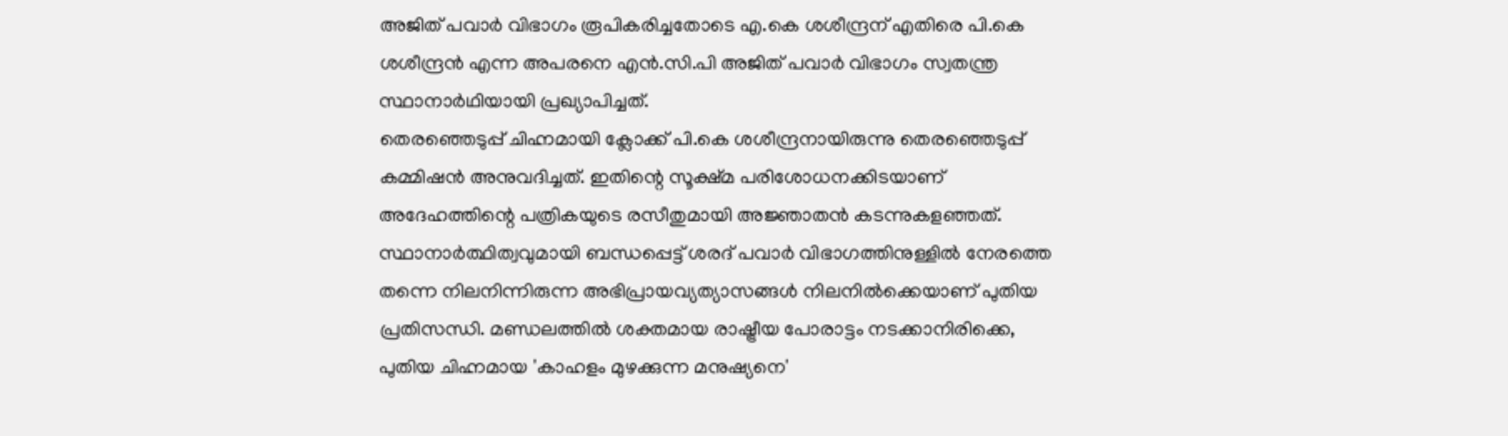അജിത് പവാർ വിഭാഗം രൂപികരിച്ചതോടെ എ.കെ ശശീന്ദ്രന് എതിരെ പി.കെ ശശീന്ദ്രൻ എന്ന അപരനെ എൻ.സി.പി അജിത് പവാർ വിഭാഗം സ്വതന്ത്ര സ്ഥാനാർഥിയായി പ്രഖ്യാപിച്ചത്.
തെരഞ്ഞെടുപ്പ് ചിഹ്നമായി ക്ലോക്ക് പി.കെ ശശീന്ദ്രനായിരുന്നു തെരഞ്ഞെടുപ്പ് കമ്മിഷൻ അനുവദിച്ചത്. ഇതിന്റെ സൂക്ഷ്മ പരിശോധനക്കിടയാണ് അദേഹത്തിന്റെ പത്രികയുടെ രസീതുമായി അജ്ഞാതൻ കടന്നുകളഞ്ഞത്.
സ്ഥാനാർത്ഥിത്വവുമായി ബന്ധപ്പെട്ട് ശരദ് പവാർ വിഭാഗത്തിനുള്ളിൽ നേരത്തെ തന്നെ നിലനിന്നിരുന്ന അഭിപ്രായവ്യത്യാസങ്ങൾ നിലനിൽക്കെയാണ് പുതിയ പ്രതിസന്ധി. മണ്ഡലത്തിൽ ശക്തമായ രാഷ്ട്രീയ പോരാട്ടം നടക്കാനിരിക്കെ, പുതിയ ചിഹ്നമായ 'കാഹളം മുഴക്കുന്ന മനുഷ്യനെ'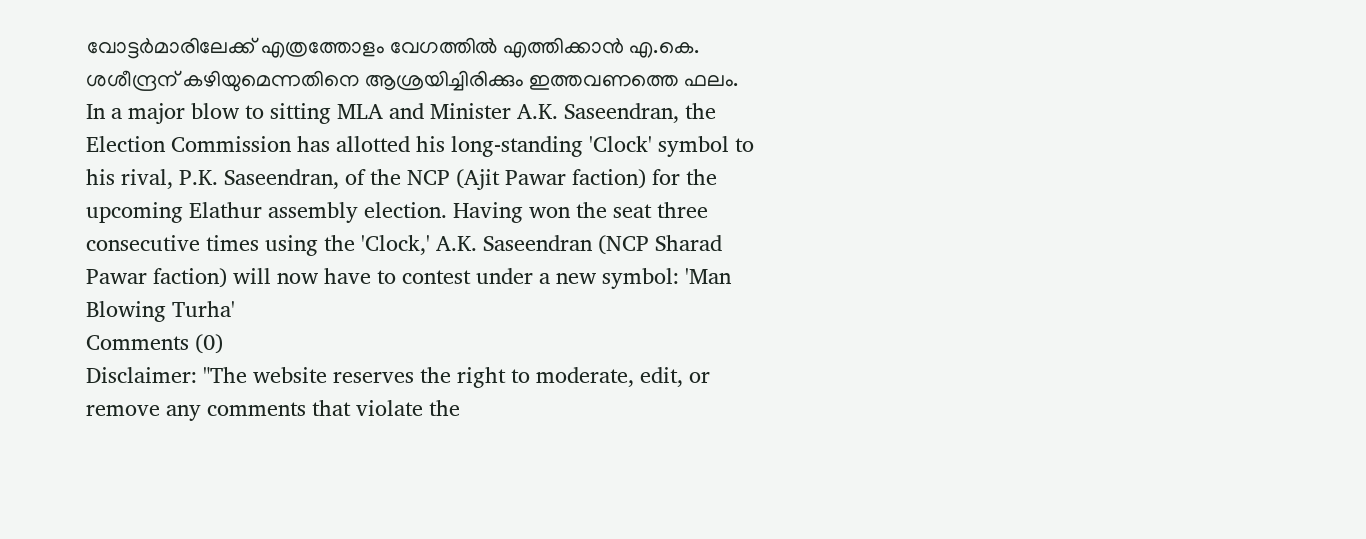വോട്ടർമാരിലേക്ക് എത്രത്തോളം വേഗത്തിൽ എത്തിക്കാൻ എ.കെ. ശശീന്ദ്രന് കഴിയുമെന്നതിനെ ആശ്രയിച്ചിരിക്കും ഇത്തവണത്തെ ഫലം.
In a major blow to sitting MLA and Minister A.K. Saseendran, the Election Commission has allotted his long-standing 'Clock' symbol to his rival, P.K. Saseendran, of the NCP (Ajit Pawar faction) for the upcoming Elathur assembly election. Having won the seat three consecutive times using the 'Clock,' A.K. Saseendran (NCP Sharad Pawar faction) will now have to contest under a new symbol: 'Man Blowing Turha'
Comments (0)
Disclaimer: "The website reserves the right to moderate, edit, or remove any comments that violate the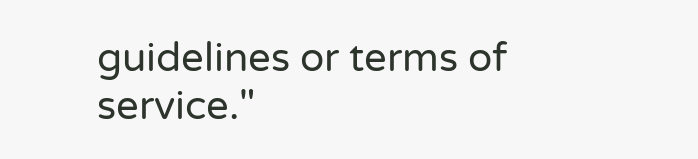guidelines or terms of service."